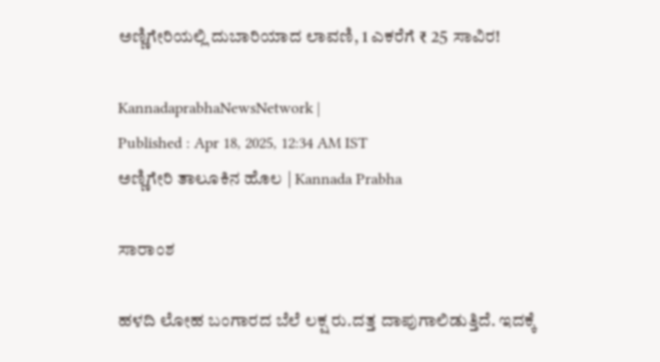ಅಣ್ಣಿಗೇರಿಯಲ್ಲಿ ದುಬಾರಿಯಾದ ಲಾವಣಿ, 1 ಎಕರೆಗೆ ₹ 25 ಸಾವಿರ!

KannadaprabhaNewsNetwork |
Published : Apr 18, 2025, 12:34 AM IST
ಅಣ್ಣಿಗೇರಿ ತಾಲೂಕಿನ ಹೊಲ | Kannada Prabha

ಸಾರಾಂಶ

ಹಳದಿ ಲೋಹ ಬಂಗಾರದ ಬೆಲೆ ಲಕ್ಷ ರು.ದತ್ತ ದಾಪುಗಾಲಿಡುತ್ತಿದೆ. ಇದಕ್ಕೆ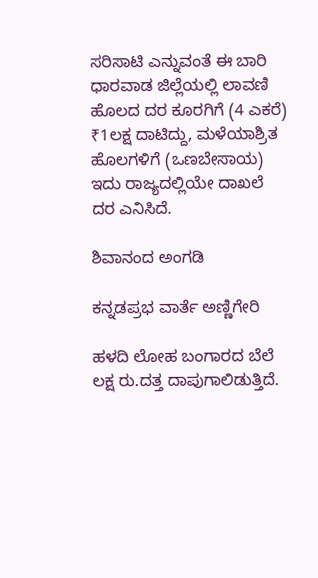ಸರಿಸಾಟಿ ಎನ್ನುವಂತೆ ಈ ಬಾರಿ ಧಾರವಾಡ ಜಿಲ್ಲೆಯಲ್ಲಿ ಲಾವಣಿ ಹೊಲದ ದರ ಕೂರಗಿಗೆ (4 ಎಕರೆ) ₹1ಲಕ್ಷ ದಾಟಿದ್ದು, ಮಳೆಯಾಶ್ರಿತ ಹೊಲಗಳಿಗೆ (ಒಣಬೇಸಾಯ) ಇದು ರಾಜ್ಯದಲ್ಲಿಯೇ ದಾಖಲೆ ದರ ಎನಿಸಿದೆ.

ಶಿವಾನಂದ ಅಂಗಡಿ

ಕನ್ನಡಪ್ರಭ ವಾರ್ತೆ ಅಣ್ಣಿಗೇರಿ

ಹಳದಿ ಲೋಹ ಬಂಗಾರದ ಬೆಲೆ ಲಕ್ಷ ರು.ದತ್ತ ದಾಪುಗಾಲಿಡುತ್ತಿದೆ.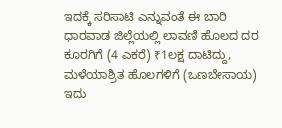ಇದಕ್ಕೆ ಸರಿಸಾಟಿ ಎನ್ನುವಂತೆ ಈ ಬಾರಿ ಧಾರವಾಡ ಜಿಲ್ಲೆಯಲ್ಲಿ ಲಾವಣಿ ಹೊಲದ ದರ ಕೂರಗಿಗೆ (4 ಎಕರೆ) ₹1ಲಕ್ಷ ದಾಟಿದ್ದು, ಮಳೆಯಾಶ್ರಿತ ಹೊಲಗಳಿಗೆ (ಒಣಬೇಸಾಯ) ಇದು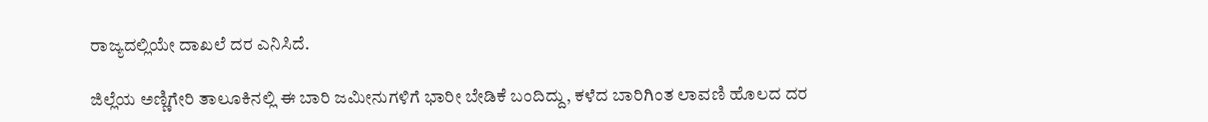ರಾಜ್ಯದಲ್ಲಿಯೇ ದಾಖಲೆ ದರ ಎನಿಸಿದೆ.

ಜಿಲ್ಲೆಯ ಅಣ್ಣಿಗೇರಿ ತಾಲೂಕಿನಲ್ಲಿ ಈ ಬಾರಿ ಜಮೀನುಗಳಿಗೆ ಭಾರೀ ಬೇಡಿಕೆ ಬಂದಿದ್ದು, ಕಳೆದ ಬಾರಿಗಿಂತ ಲಾವಣಿ ಹೊಲದ ದರ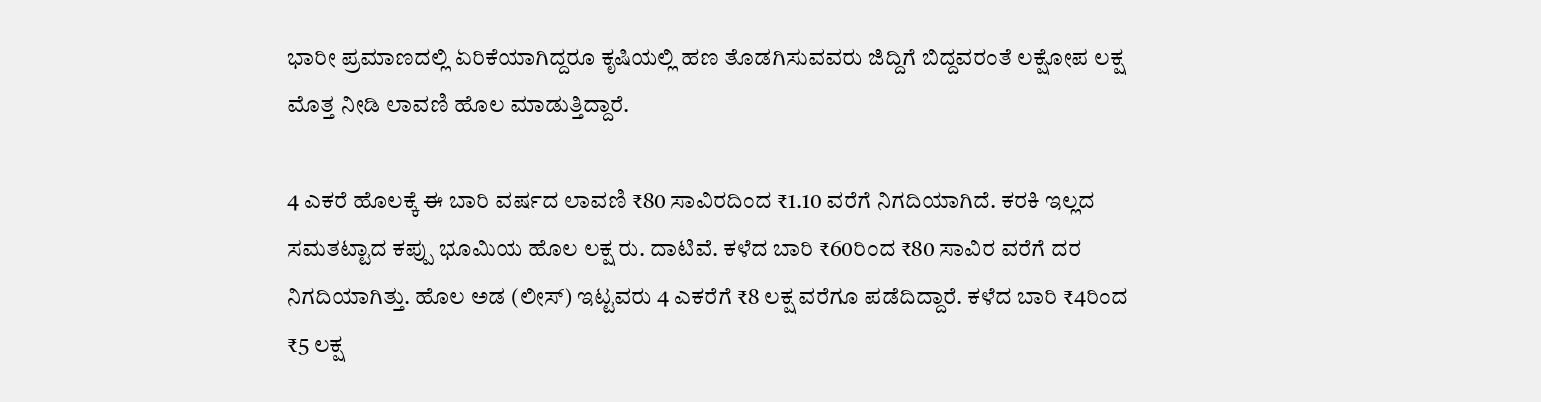ಭಾರೀ ಪ್ರಮಾಣದಲ್ಲಿ ಏರಿಕೆಯಾಗಿದ್ದರೂ ಕೃಷಿಯಲ್ಲಿ ಹಣ ತೊಡಗಿಸುವವರು ಜಿದ್ದಿಗೆ ಬಿದ್ದವರಂತೆ ಲಕ್ಷೋಪ ಲಕ್ಷ ಮೊತ್ತ ನೀಡಿ ಲಾವಣಿ ಹೊಲ ಮಾಡುತ್ತಿದ್ದಾರೆ.

4 ಎಕರೆ ಹೊಲಕ್ಕೆ ಈ ಬಾರಿ ವರ್ಷದ ಲಾವಣಿ ₹80 ಸಾವಿರದಿಂದ ₹1.10 ವರೆಗೆ ನಿಗದಿಯಾಗಿದೆ. ಕರಕಿ ಇಲ್ಲದ ಸಮತಟ್ಟಾದ ಕಪ್ಪು ಭೂಮಿಯ ಹೊಲ ಲಕ್ಷ ರು. ದಾಟಿವೆ. ಕಳೆದ ಬಾರಿ ₹60ರಿಂದ ₹80 ಸಾವಿರ ವರೆಗೆ ದರ ನಿಗದಿಯಾಗಿತ್ತು. ಹೊಲ ಅಡ (ಲೀಸ್‌) ಇಟ್ಟವರು 4 ಎಕರೆಗೆ ₹8 ಲಕ್ಷ ವರೆಗೂ ಪಡೆದಿದ್ದಾರೆ. ಕಳೆದ ಬಾರಿ ₹4ರಿಂದ ₹5 ಲಕ್ಷ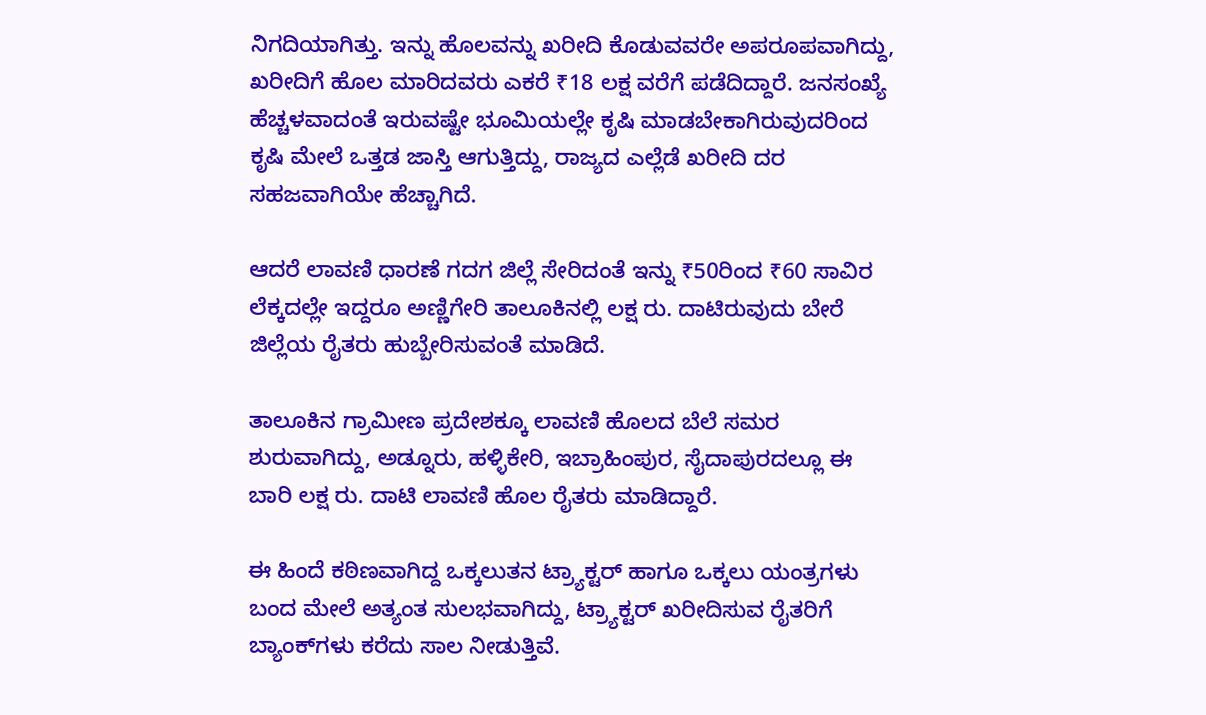ನಿಗದಿಯಾಗಿತ್ತು. ಇನ್ನು ಹೊಲವನ್ನು ಖರೀದಿ ಕೊಡುವವರೇ ಅಪರೂಪವಾಗಿದ್ದು, ಖರೀದಿಗೆ ಹೊಲ ಮಾರಿದವರು ಎಕರೆ ₹18 ಲಕ್ಷ ವರೆಗೆ ಪಡೆದಿದ್ದಾರೆ. ಜನಸಂಖ್ಯೆ ಹೆಚ್ಚಳವಾದಂತೆ ಇರುವಷ್ಟೇ ಭೂಮಿಯಲ್ಲೇ ಕೃಷಿ ಮಾಡಬೇಕಾಗಿರುವುದರಿಂದ ಕೃಷಿ ಮೇಲೆ ಒತ್ತಡ ಜಾಸ್ತಿ ಆಗುತ್ತಿದ್ದು, ರಾಜ್ಯದ ಎಲ್ಲೆಡೆ ಖರೀದಿ ದರ ಸಹಜವಾಗಿಯೇ ಹೆಚ್ಚಾಗಿದೆ.

ಆದರೆ ಲಾವಣಿ ಧಾರಣೆ ಗದಗ ಜಿಲ್ಲೆ ಸೇರಿದಂತೆ ಇನ್ನು ₹50ರಿಂದ ₹60 ಸಾವಿರ ಲೆಕ್ಕದಲ್ಲೇ ಇದ್ದರೂ ಅಣ್ಣಿಗೇರಿ ತಾಲೂಕಿನಲ್ಲಿ ಲಕ್ಷ ರು. ದಾಟಿರುವುದು ಬೇರೆ ಜಿಲ್ಲೆಯ ರೈತರು ಹುಬ್ಬೇರಿಸುವಂತೆ ಮಾಡಿದೆ.

ತಾಲೂಕಿನ ಗ್ರಾಮೀಣ ಪ್ರದೇಶಕ್ಕೂ ಲಾವಣಿ ಹೊಲದ ಬೆಲೆ ಸಮರ ಶುರುವಾಗಿದ್ದು, ಅಡ್ನೂರು, ಹಳ್ಳಿಕೇರಿ, ಇಬ್ರಾಹಿಂಪುರ, ಸೈದಾಪುರದಲ್ಲೂ ಈ ಬಾರಿ ಲಕ್ಷ ರು. ದಾಟಿ ಲಾವಣಿ ಹೊಲ ರೈತರು ಮಾಡಿದ್ದಾರೆ.

ಈ ಹಿಂದೆ ಕಠಿಣವಾಗಿದ್ದ ಒಕ್ಕಲುತನ ಟ್ರ್ಯಾಕ್ಟರ್‌ ಹಾಗೂ ಒಕ್ಕಲು ಯಂತ್ರಗಳು ಬಂದ ಮೇಲೆ ಅತ್ಯಂತ ಸುಲಭವಾಗಿದ್ದು, ಟ್ರ್ಯಾಕ್ಟರ್‌ ಖರೀದಿಸುವ ರೈತರಿಗೆ ಬ್ಯಾಂಕ್‌ಗಳು ಕರೆದು ಸಾಲ ನೀಡುತ್ತಿವೆ.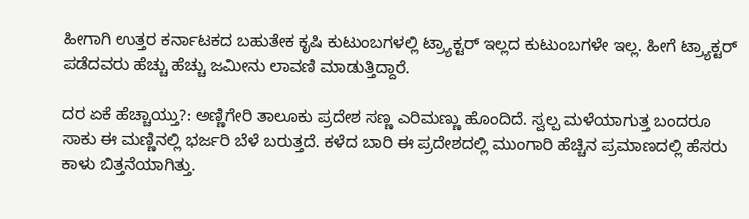ಹೀಗಾಗಿ ಉತ್ತರ ಕರ್ನಾಟಕದ ಬಹುತೇಕ ಕೃಷಿ ಕುಟುಂಬಗಳಲ್ಲಿ ಟ್ರ್ಯಾಕ್ಟರ್‌ ಇಲ್ಲದ ಕುಟುಂಬಗಳೇ ಇಲ್ಲ. ಹೀಗೆ ಟ್ರ್ಯಾಕ್ಟರ್‌ ಪಡೆದವರು ಹೆಚ್ಚು ಹೆಚ್ಚು ಜಮೀನು ಲಾವಣಿ ಮಾಡುತ್ತಿದ್ದಾರೆ.

ದರ ಏಕೆ ಹೆಚ್ಚಾಯ್ತು?: ಅಣ್ಣಿಗೇರಿ ತಾಲೂಕು ಪ್ರದೇಶ ಸಣ್ಣ ಎರಿಮಣ್ಣು ಹೊಂದಿದೆ. ಸ್ವಲ್ಪ ಮಳೆಯಾಗುತ್ತ ಬಂದರೂ ಸಾಕು ಈ ಮಣ್ಣಿನಲ್ಲಿ ಭರ್ಜರಿ ಬೆಳೆ ಬರುತ್ತದೆ. ಕಳೆದ ಬಾರಿ ಈ ಪ್ರದೇಶದಲ್ಲಿ ಮುಂಗಾರಿ ಹೆಚ್ಚಿನ ಪ್ರಮಾಣದಲ್ಲಿ ಹೆಸರು ಕಾಳು ಬಿತ್ತನೆಯಾಗಿತ್ತು.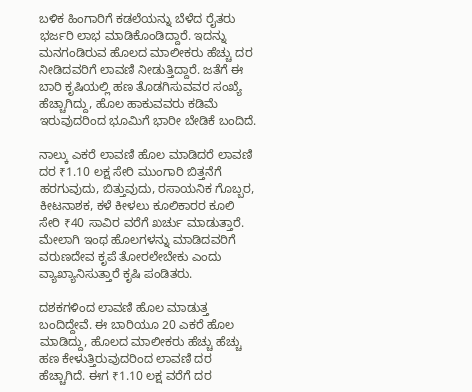ಬಳಿಕ ಹಿಂಗಾರಿಗೆ ಕಡಲೆಯನ್ನು ಬೆಳೆದ ರೈತರು ಭರ್ಜರಿ ಲಾಭ ಮಾಡಿಕೊಂಡಿದ್ದಾರೆ. ಇದನ್ನು ಮನಗಂಡಿರುವ ಹೊಲದ ಮಾಲೀಕರು ಹೆಚ್ಚು ದರ ನೀಡಿದವರಿಗೆ ಲಾವಣಿ ನೀಡುತ್ತಿದ್ದಾರೆ. ಜತೆಗೆ ಈ ಬಾರಿ ಕೃಷಿಯಲ್ಲಿ ಹಣ ತೊಡಗಿಸುವವರ ಸಂಖ್ಯೆ ಹೆಚ್ಚಾಗಿದ್ದು, ಹೊಲ ಹಾಕುವವರು ಕಡಿಮೆ ಇರುವುದರಿಂದ ಭೂಮಿಗೆ ಭಾರೀ ಬೇಡಿಕೆ ಬಂದಿದೆ.

ನಾಲ್ಕು ಎಕರೆ ಲಾವಣಿ ಹೊಲ ಮಾಡಿದರೆ ಲಾವಣಿ ದರ ₹1.10 ಲಕ್ಷ ಸೇರಿ ಮುಂಗಾರಿ ಬಿತ್ತನೆಗೆ ಹರಗುವುದು, ಬಿತ್ತುವುದು, ರಸಾಯನಿಕ ಗೊಬ್ಬರ, ಕೀಟನಾಶಕ, ಕಳೆ ಕೀಳಲು ಕೂಲಿಕಾರರ ಕೂಲಿ ಸೇರಿ ₹40 ಸಾವಿರ ವರೆಗೆ ಖರ್ಚು ಮಾಡುತ್ತಾರೆ. ಮೇಲಾಗಿ ಇಂಥ ಹೊಲಗಳನ್ನು ಮಾಡಿದವರಿಗೆ ವರುಣದೇವ ಕೃಪೆ ತೋರಲೇಬೇಕು ಎಂದು ವ್ಯಾಖ್ಯಾನಿಸುತ್ತಾರೆ ಕೃಷಿ ಪಂಡಿತರು.

ದಶಕಗಳಿಂದ ಲಾವಣಿ ಹೊಲ ಮಾಡುತ್ತ ಬಂದಿದ್ದೇವೆ. ಈ ಬಾರಿಯೂ 20 ಎಕರೆ ಹೊಲ ಮಾಡಿದ್ದು, ಹೊಲದ ಮಾಲೀಕರು ಹೆಚ್ಚು ಹೆಚ್ಚು ಹಣ ಕೇಳುತ್ತಿರುವುದರಿಂದ ಲಾವಣಿ ದರ ಹೆಚ್ಚಾಗಿದೆ. ಈಗ ₹1.10 ಲಕ್ಷ ವರೆಗೆ ದರ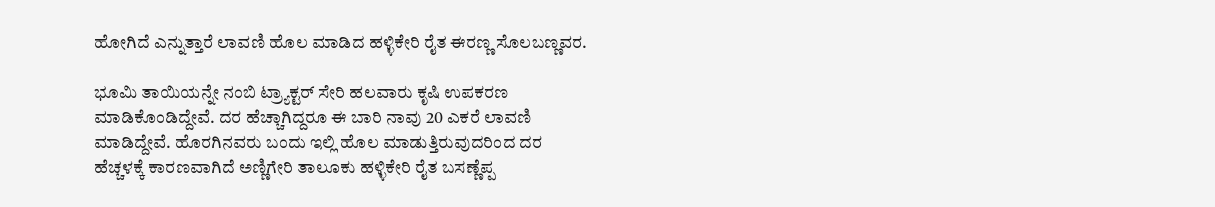ಹೋಗಿದೆ ಎನ್ನುತ್ತಾರೆ ಲಾವಣಿ ಹೊಲ ಮಾಡಿದ ಹಳ್ಳಿಕೇರಿ ರೈತ ಈರಣ್ಣ ಸೊಲಬಣ್ಣವರ.

ಭೂಮಿ ತಾಯಿಯನ್ನೇ ನಂಬಿ ಟ್ರ್ಯಾಕ್ಟರ್‌ ಸೇರಿ ಹಲವಾರು ಕೃಷಿ ಉಪಕರಣ ಮಾಡಿಕೊಂಡಿದ್ದೇವೆ. ದರ ಹೆಚ್ಚಾಗಿದ್ದರೂ ಈ ಬಾರಿ ನಾವು 20 ಎಕರೆ ಲಾವಣಿ ಮಾಡಿದ್ದೇವೆ. ಹೊರಗಿನವರು ಬಂದು ಇಲ್ಲಿ ಹೊಲ ಮಾಡುತ್ತಿರುವುದರಿಂದ ದರ ಹೆಚ್ಚಳಕ್ಕೆ ಕಾರಣವಾಗಿದೆ ಅಣ್ಣಿಗೇರಿ ತಾಲೂಕು ಹಳ್ಳಿಕೇರಿ ರೈತ ಬಸ‍ಣ್ಣೆಪ್ಪ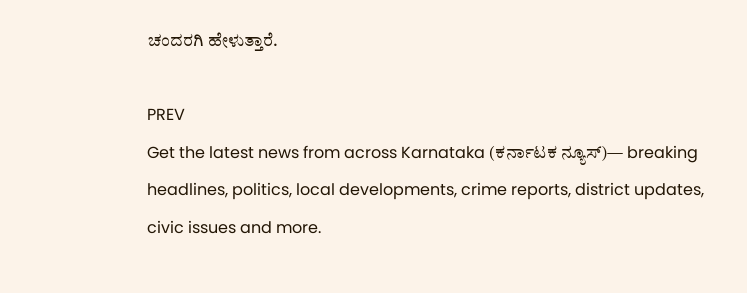ಚಂದರಗಿ ಹೇಳುತ್ತಾರೆ.

PREV
Get the latest news from across Karnataka (ಕರ್ನಾಟಕ ನ್ಯೂಸ್)— breaking headlines, politics, local developments, crime reports, district updates, civic issues and more.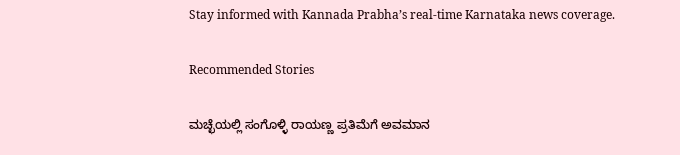Stay informed with Kannada Prabha’s real‑time Karnataka news coverage.

Recommended Stories

ಮಚ್ಛೆಯಲ್ಲಿ ಸಂಗೊಳ್ಳಿ ರಾಯಣ್ಣ ಪ್ರತಿಮೆಗೆ ಅವಮಾನ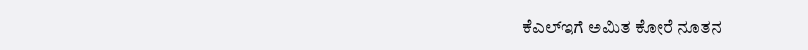ಕೆಎಲ್‌ಇಗೆ ಅಮಿತ ಕೋರೆ ನೂತನ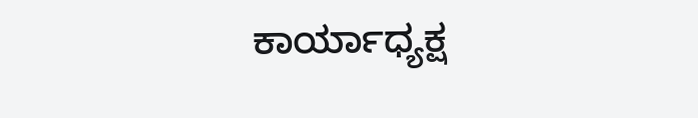ಕಾರ್ಯಾಧ್ಯಕ್ಷ